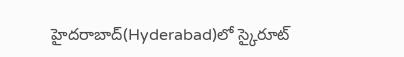హైదరాబాద్(Hyderabad)లో స్కైరూట్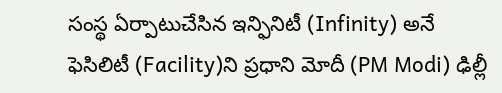సంస్థ ఏర్పాటుచేసిన ఇన్ఫినిటీ (Infinity) అనే ఫెసిలిటీ (Facility)ని ప్రధాని మోదీ (PM Modi) ఢిల్లీ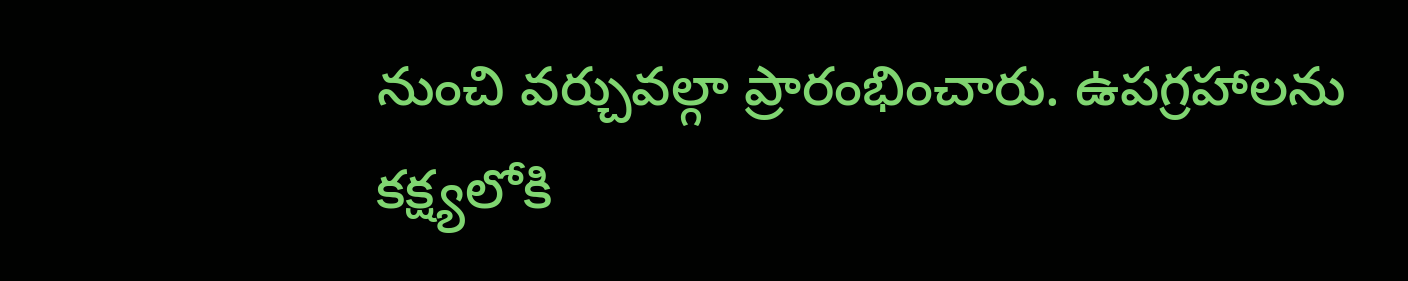నుంచి వర్చువల్గా ప్రారంభించారు. ఉపగ్రహాలను కక్ష్యలోకి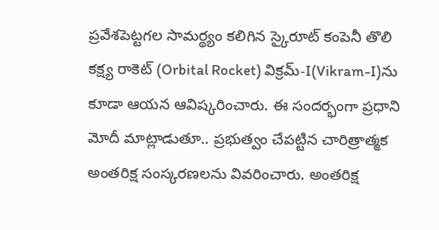ప్రవేశపెట్టగల సామర్థ్యం కలిగిన స్కైరూట్ కంపెనీ తొలి కక్ష్య రాకెట్ (Orbital Rocket) విక్రమ్-I(Vikram-I)ను కూడా ఆయన ఆవిష్కరించారు. ఈ సందర్భంగా ప్రధాని మోదీ మాట్లాడుతూ.. ప్రభుత్వం చేపట్టిన చారిత్రాత్మక అంతరిక్ష సంస్కరణలను వివరించారు. అంతరిక్ష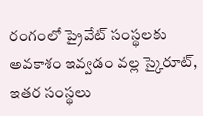రంగంలో ప్రైవేట్ సంస్థలకు అవకాశం ఇవ్వడం వల్ల స్కైరూట్, ఇతర సంస్థలు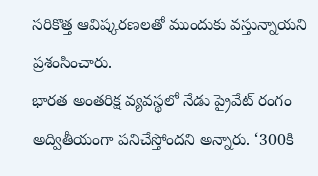సరికొత్త ఆవిష్కరణలతో ముందుకు వస్తున్నాయని ప్రశంసించారు.
భారత అంతరిక్ష వ్యవస్థలో నేడు ప్రైవేట్ రంగం అద్వితీయంగా పనిచేస్తోందని అన్నారు. ‘300కి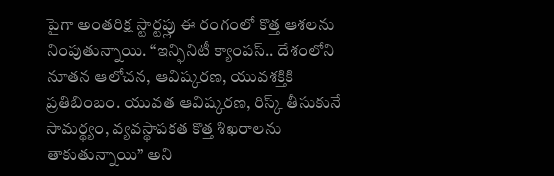పైగా అంతరిక్ష స్టార్టప్లు ఈ రంగంలో కొత్త ఆశలను నింపుతున్నాయి. “ఇన్ఫినిటీ క్యాంపస్.. దేశంలోని నూతన ఆలోచన, ఆవిష్కరణ, యువశక్తికి ప్రతిబింబం. యువత ఆవిష్కరణ, రిస్క్ తీసుకునే సామర్థ్యం, వ్యవస్థాపకత కొత్త శిఖరాలను తాకుతున్నాయి” అని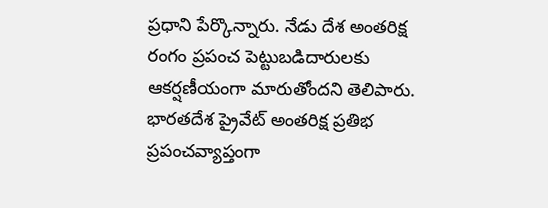ప్రధాని పేర్కొన్నారు. నేడు దేశ అంతరిక్ష రంగం ప్రపంచ పెట్టుబడిదారులకు ఆకర్షణీయంగా మారుతోందని తెలిపారు. భారతదేశ ప్రైవేట్ అంతరిక్ష ప్రతిభ ప్రపంచవ్యాప్తంగా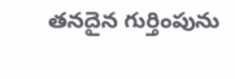తనదైన గుర్తింపును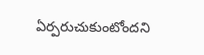ఏర్పరుచుకుంటోందని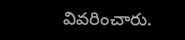వివరించారు.